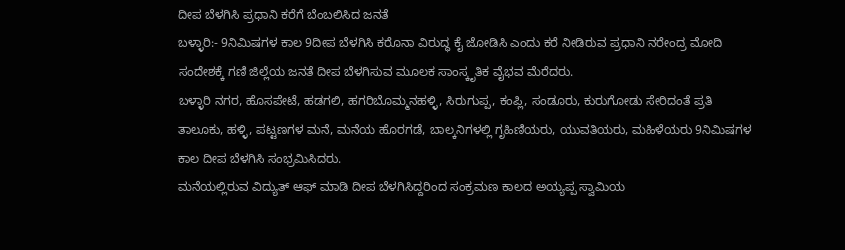ದೀಪ ಬೆಳಗಿಸಿ ಪ್ರಧಾನಿ ಕರೆಗೆ ಬೆಂಬಲಿಸಿದ ಜನತೆ
ಬಳ್ಳಾರಿ:- 9ನಿಮಿಷಗಳ ಕಾಲ 9ದೀಪ ಬೆಳಗಿಸಿ ಕರೊನಾ ವಿರುದ್ಧ ಕೈ ಜೋಡಿಸಿ ಎಂದು ಕರೆ ನೀಡಿರುವ ಪ್ರಧಾನಿ ನರೇಂದ್ರ ಮೋದಿ ಸಂದೇಶಕ್ಕೆ ಗಣಿ ಜಿಲ್ಲೆಯ ಜನತೆ ದೀಪ ಬೆಳಗಿಸುವ ಮೂಲಕ ಸಾಂಸ್ಕೃತಿಕ ವೈಭವ ಮೆರೆದರು.
ಬಳ್ಳಾರಿ ನಗರ, ಹೊಸಪೇಟೆ, ಹಡಗಲಿ, ಹಗರಿಬೊಮ್ಮನಹಳ್ಳಿ, ಸಿರುಗುಪ್ಪ, ಕಂಪ್ಲಿ, ಸಂಡೂರು, ಕುರುಗೋಡು ಸೇರಿದಂತೆ ಪ್ರತಿ ತಾಲೂಕು, ಹಳ್ಳಿ, ಪಟ್ಟಣಗಳ ಮನೆ, ಮನೆಯ ಹೊರಗಡೆ, ಬಾಲ್ಕನಿಗಳಲ್ಲಿ ಗೃಹಿಣಿಯರು, ಯುವತಿಯರು, ಮಹಿಳೆಯರು 9ನಿಮಿಷಗಳ ಕಾಲ ದೀಪ ಬೆಳಗಿಸಿ ಸಂಭ್ರಮಿಸಿದರು.
ಮನೆಯಲ್ಲಿರುವ ವಿದ್ಯುತ್ ಆಫ್ ಮಾಡಿ ದೀಪ ಬೆಳಗಿಸಿದ್ದರಿಂದ ಸಂಕ್ರಮಣ ಕಾಲದ ಅಯ್ಯಪ್ಪ ಸ್ವಾಮಿಯ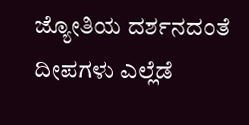ಜ್ಯೋತಿಯ ದರ್ಶನದಂತೆ ದೀಪಗಳು ಎಲ್ಲೆಡೆ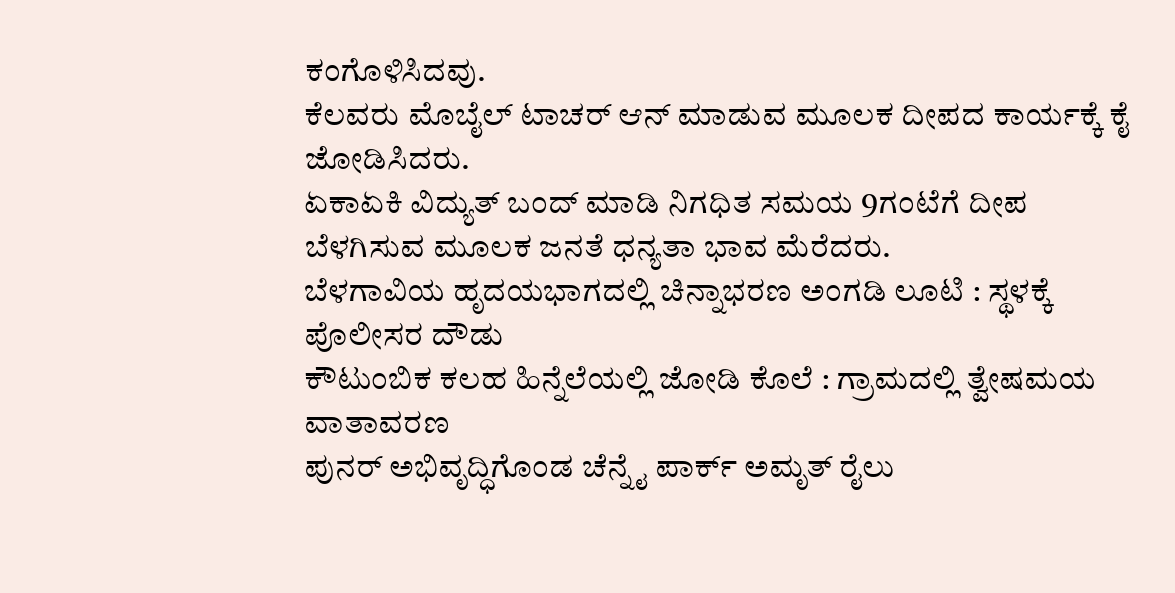ಕಂಗೊಳಿಸಿದವು.
ಕೆಲವರು ಮೊಬೈಲ್ ಟಾಚರ್ ಆನ್ ಮಾಡುವ ಮೂಲಕ ದೀಪದ ಕಾರ್ಯಕ್ಕೆ ಕೈ ಜೋಡಿಸಿದರು.
ಏಕಾಏಕಿ ವಿದ್ಯುತ್ ಬಂದ್ ಮಾಡಿ ನಿಗಧಿತ ಸಮಯ 9ಗಂಟೆಗೆ ದೀಪ ಬೆಳಗಿಸುವ ಮೂಲಕ ಜನತೆ ಧನ್ಯತಾ ಭಾವ ಮೆರೆದರು.
ಬೆಳಗಾವಿಯ ಹೃದಯಭಾಗದಲ್ಲಿ ಚಿನ್ನಾಭರಣ ಅಂಗಡಿ ಲೂಟಿ : ಸ್ಥಳಕ್ಕೆ ಪೊಲೀಸರ ದೌಡು
ಕೌಟುಂಬಿಕ ಕಲಹ ಹಿನ್ನೆಲೆಯಲ್ಲಿ ಜೋಡಿ ಕೊಲೆ : ಗ್ರಾಮದಲ್ಲಿ ತ್ವೇಷಮಯ ವಾತಾವರಣ
ಪುನರ್ ಅಭಿವೃದ್ಧಿಗೊಂಡ ಚೆನ್ನೈ ಪಾರ್ಕ್ ಅಮೃತ್ ರೈಲು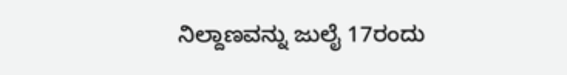ನಿಲ್ದಾಣವನ್ನು ಜುಲೈ 17ರಂದು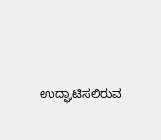ಉದ್ಘಾಟಿಸಲಿರುವ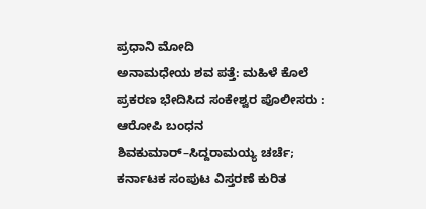ಪ್ರಧಾನಿ ಮೋದಿ
ಅನಾಮಧೇಯ ಶವ ಪತ್ತೆ: ಮಹಿಳೆ ಕೊಲೆ ಪ್ರಕರಣ ಭೇದಿಸಿದ ಸಂಕೇಶ್ವರ ಪೊಲೀಸರು : ಆರೋಪಿ ಬಂಧನ
ಶಿವಕುಮಾರ್–ಸಿದ್ದರಾಮಯ್ಯ ಚರ್ಚೆ; ಕರ್ನಾಟಕ ಸಂಪುಟ ವಿಸ್ತರಣೆ ಕುರಿತ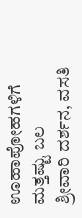ಊಹಾಪೋಹಗಳಿಗೆ ಮತ್ತಷ್ಟು ಬಲ
ಶ್ರೀವಾರಿ ದರ್ಶನ, ವಸತಿ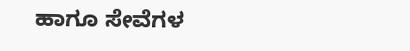ಹಾಗೂ ಸೇವೆಗಳ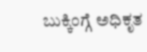ಬುಕ್ಕಿಂಗ್ಗೆ ಅಧಿಕೃತ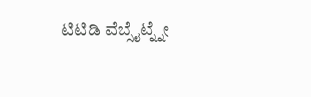ಟಿಟಿಡಿ ವೆಬ್ಸೈಟ್ನ್ನೇ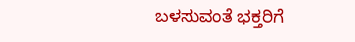ಬಳಸುವಂತೆ ಭಕ್ತರಿಗೆ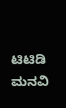ಟಿಟಿಡಿ ಮನವಿ